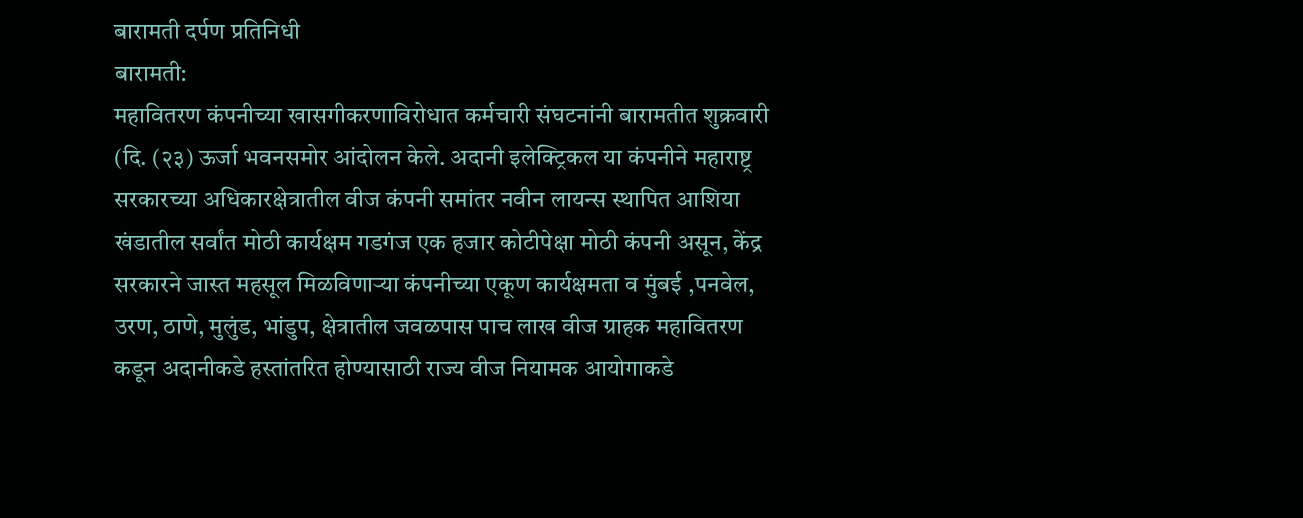बारामती दर्पण प्रतिनिधी
बारामती:
महावितरण कंपनीच्या खासगीकरणाविरोधात कर्मचारी संघटनांनी बारामतीत शुक्रवारी (दि. (२३) ऊर्जा भवनसमोर आंदोलन केले. अदानी इलेक्ट्रिकल या कंपनीने महाराष्ट्र सरकारच्या अधिकारक्षेत्रातील वीज कंपनी समांतर नवीन लायन्स स्थापित आशिया खंडातील सर्वांत मोठी कार्यक्षम गडगंज एक हजार कोटीपेक्षा मोठी कंपनी असून, केंद्र सरकारने जास्त महसूल मिळविणाऱ्या कंपनीच्या एकूण कार्यक्षमता व मुंबई ,पनवेल, उरण, ठाणे, मुलुंड, भांडुप, क्षेत्रातील जवळपास पाच लाख वीज ग्राहक महावितरण कडून अदानीकडे हस्तांतरित होण्यासाठी राज्य वीज नियामक आयोगाकडे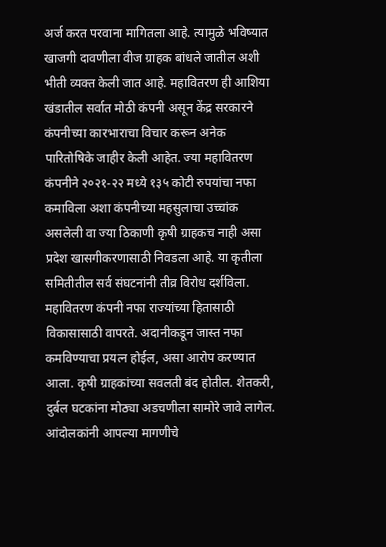अर्ज करत परवाना मागितला आहे. त्यामुळे भविष्यात खाजगी दावणीला वीज ग्राहक बांधले जातील अशी भीती व्यक्त केली जात आहे. महावितरण ही आशिया खंडातील सर्वात मोठी कंपनी असून केंद्र सरकारने कंपनीच्या कारभाराचा विचार करून अनेक पारितोषिके जाहीर केली आहेत. ज्या महावितरण कंपनीने २०२१-२२ मध्ये १३५ कोटी रुपयांचा नफा कमाविला अशा कंपनीच्या महसुलाचा उच्चांक असलेली वा ज्या ठिकाणी कृषी ग्राहकच नाही असा प्रदेश खासगीकरणासाठी निवडला आहे. या कृतीला समितीतील सर्व संघटनांनी तीव्र विरोध दर्शविला.
महावितरण कंपनी नफा राज्यांच्या हितासाठी विकासासाठी वापरते. अदानीकडून जास्त नफा कमविण्याचा प्रयत्न होईल, असा आरोप करण्यात आला. कृषी ग्राहकांच्या सवलती बंद होतील. शेतकरी, दुर्बल घटकांना मोठ्या अडचणीला सामोरे जावे लागेल. आंदोलकांनी आपल्या मागणीचे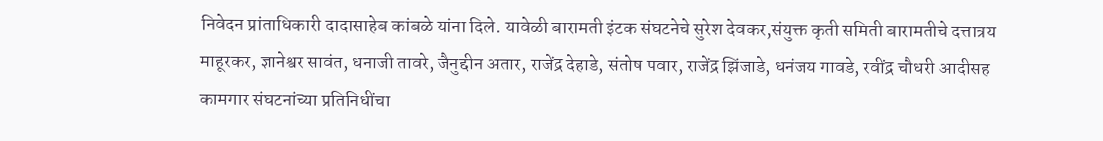निवेदन प्रांताधिकारी दादासाहेब कांबळे यांना दिले. यावेळी बारामती इंटक संघटनेचे सुरेश देवकर,संयुक्त कृती समिती बारामतीचे दत्तात्रय माहूरकर, ज्ञानेश्वर सावंत, धनाजी तावरे, जैनुद्दीन अतार, राजेंद्र देहाडे, संतोष पवार, राजेंद्र झिंजाडे, धनंजय गावडे, रवींद्र चौधरी आदीसह कामगार संघटनांच्या प्रतिनिधींचा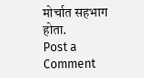मोर्चात सहभाग होता.
Post a Comment